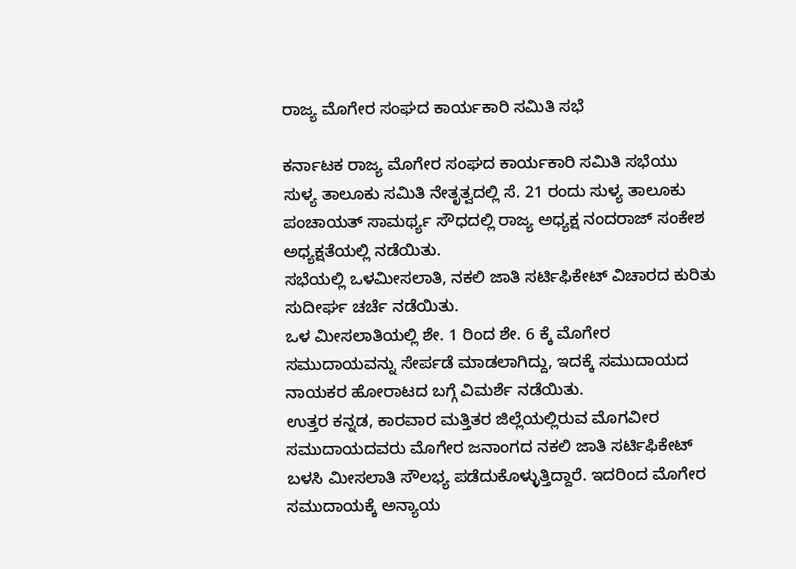ರಾಜ್ಯ ಮೊಗೇರ ಸಂಘದ ಕಾರ್ಯಕಾರಿ ಸಮಿತಿ‌ ಸಭೆ

ಕರ್ನಾಟಕ ರಾಜ್ಯ ಮೊಗೇರ ಸಂಘದ ಕಾರ್ಯಕಾರಿ ಸಮಿತಿ ಸಭೆಯು ಸುಳ್ಯ ತಾಲೂಕು ಸಮಿತಿ ನೇತೃತ್ವದಲ್ಲಿ ಸೆ. 21 ರಂದು ಸುಳ್ಯ ತಾಲೂಕು ಪಂಚಾಯತ್ ಸಾಮರ್ಥ್ಯ ಸೌಧದಲ್ಲಿ ರಾಜ್ಯ ಅಧ್ಯಕ್ಷ ನಂದರಾಜ್ ಸಂಕೇಶ ಅಧ್ಯಕ್ಷತೆಯಲ್ಲಿ ನಡೆಯಿತು.
ಸಭೆಯಲ್ಲಿ ಒಳಮೀಸಲಾತಿ, ನಕಲಿ ಜಾತಿ ಸರ್ಟಿಫಿಕೇಟ್ ವಿಚಾರದ ಕುರಿತು ಸುದೀರ್ಘ ಚರ್ಚೆ ನಡೆಯಿತು.
ಒಳ ಮೀಸಲಾತಿಯಲ್ಲಿ ಶೇ. 1 ರಿಂದ ಶೇ. 6 ಕ್ಕೆ ಮೊಗೇರ ಸಮುದಾಯವನ್ನು ಸೇರ್ಪಡೆ ಮಾಡಲಾಗಿದ್ದು, ಇದಕ್ಕೆ ಸಮುದಾಯದ ನಾಯಕರ ಹೋರಾಟದ ಬಗ್ಗೆ ವಿಮರ್ಶೆ ನಡೆಯಿತು.
ಉತ್ತರ ಕನ್ನಡ, ಕಾರವಾರ ಮತ್ತಿತರ ಜಿಲ್ಲೆಯಲ್ಲಿರುವ ಮೊಗವೀರ ಸಮುದಾಯದವರು ಮೊಗೇರ ಜನಾಂಗದ ನಕಲಿ ಜಾತಿ ಸರ್ಟಿಫಿಕೇಟ್ ಬಳಸಿ ಮೀಸಲಾತಿ ಸೌಲಭ್ಯ ಪಡೆದುಕೊಳ್ಳುತ್ತಿದ್ದಾರೆ. ಇದರಿಂದ ಮೊಗೇರ ಸಮುದಾಯಕ್ಕೆ ಅನ್ಯಾಯ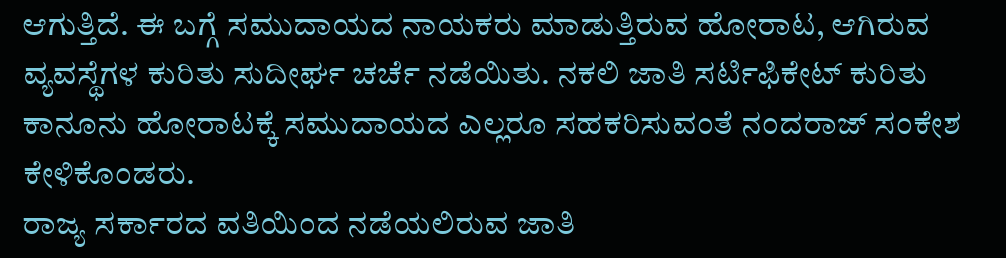ಆಗುತ್ತಿದೆ. ಈ ಬಗ್ಗೆ ಸಮುದಾಯದ ನಾಯಕರು ಮಾಡುತ್ತಿರುವ ಹೋರಾಟ, ಆಗಿರುವ ವ್ಯವಸ್ಥೆಗಳ ಕುರಿತು ಸುದೀರ್ಘ ಚರ್ಚೆ ನಡೆಯಿತು. ನಕಲಿ ಜಾತಿ ಸರ್ಟಿಫಿಕೇಟ್ ಕುರಿತು ಕಾನೂನು ಹೋರಾಟಕ್ಕೆ ಸಮುದಾಯದ ಎಲ್ಲರೂ ಸಹಕರಿಸುವಂತೆ ನಂದರಾಜ್ ಸಂಕೇಶ ಕೇಳಿಕೊಂಡರು.
ರಾಜ್ಯ ಸರ್ಕಾರದ ವತಿಯಿಂದ ನಡೆಯಲಿರುವ ಜಾತಿ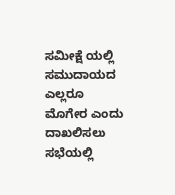ಸಮೀಕ್ಷೆ ಯಲ್ಲಿ ಸಮುದಾಯದ ಎಲ್ಲರೂ ಮೊಗೇರ ಎಂದು ದಾಖಲಿಸಲು ಸಭೆಯಲ್ಲಿ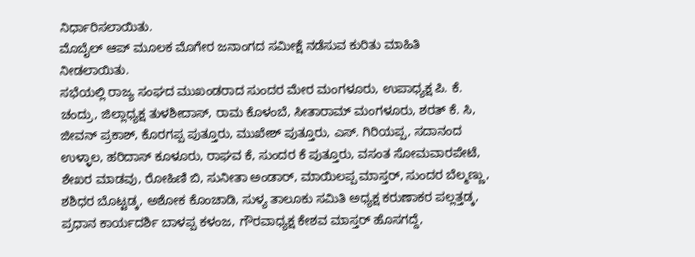ನಿರ್ಧಾರಿಸಲಾಯಿತು.
ಮೊಬೈಲ್ ಆಪ್ ಮೂಲಕ ಮೊಗೇರ ಜನಾಂಗದ ಸಮೀಕ್ಷೆ ನಡೆಸುವ ಕುರಿತು ಮಾಹಿತಿ ನೀಡಲಾಯಿತು.
ಸಭೆಯಲ್ಲಿ ರಾಜ್ಯ ಸಂಘದ ಮುಖಂಡರಾದ ಸುಂದರ ಮೇರ ಮಂಗಳೂರು, ಉಪಾಧ್ಯಕ್ಷ ಪಿ. ಕೆ. ಚಂದ್ರು, ಜಿಲ್ಲಾಧ್ಯಕ್ಷ ತುಳಶೀದಾಸ್, ರಾಮ ಕೊಳಂಬೆ, ಸೀತಾರಾಮ್ ಮಂಗಳೂರು, ಶರತ್ ಕೆ. ಸಿ, ಜೀವನ್ ಪ್ರಕಾಶ್, ಕೊರಗಪ್ಪ ಪುತ್ತೂರು, ಮುಖೇಶ್ ಪುತ್ತೂರು, ಎಸ್. ಗಿರಿಯಪ್ಪ, ಸದಾನಂದ ಉಳ್ಳಾಲ, ಹರಿದಾಸ್ ಕೂಳೂರು, ರಾಘವ ಕೆ, ಸುಂದರ ಕೆ ಪುತ್ತೂರು, ವಸಂತ ಸೋಮವಾರಪೇಟೆ, ಶೇಖರ ಮಾಡವು, ರೋಹಿಣಿ ಬಿ, ಸುನೀತಾ ಅಂಡಾರ್, ಮಾಯಿಲಪ್ಪ ಮಾಸ್ತರ್, ಸುಂದರ ಬೆಲ್ಮಣ್ಣು, ಶಶಿಧರ ಬೊಟ್ಟಡ್ಕ, ಅಶೋಕ ಕೊಂಚಾಡಿ, ಸುಳ್ಯ ತಾಲೂಕು ಸಮಿತಿ ಅಧ್ಯಕ್ಷ ಕರುಣಾಕರ ಪಲ್ಲತ್ತಡ್ಕ, ಪ್ರಧಾನ ಕಾರ್ಯದರ್ಶಿ ಬಾಳಪ್ಪ ಕಳಂಜ, ಗೌರವಾಧ್ಯಕ್ಷ ಕೇಶವ ಮಾಸ್ತರ್ ಹೊಸಗದ್ದೆ,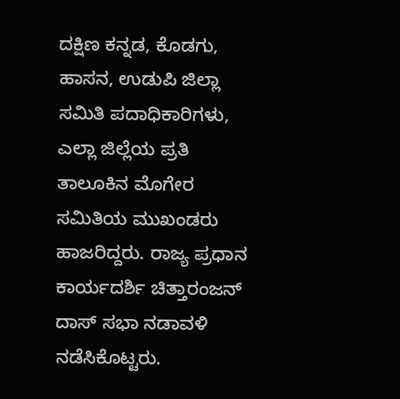ದಕ್ಷಿಣ ಕನ್ನಡ, ಕೊಡಗು, ಹಾಸನ, ಉಡುಪಿ ಜಿಲ್ಲಾ ಸಮಿತಿ ಪದಾಧಿಕಾರಿಗಳು, ಎಲ್ಲಾ ಜಿಲ್ಲೆಯ ಪ್ರತಿ ತಾಲೂಕಿನ ಮೊಗೇರ ಸಮಿತಿಯ ಮುಖಂಡರು ಹಾಜರಿದ್ದರು. ರಾಜ್ಯ ಪ್ರಧಾನ ಕಾರ್ಯದರ್ಶಿ ಚಿತ್ತಾರಂಜನ್ ದಾಸ್ ಸಭಾ ನಡಾವಳಿ ನಡೆಸಿಕೊಟ್ಟರು.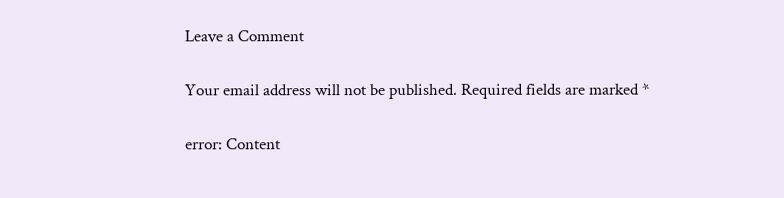Leave a Comment

Your email address will not be published. Required fields are marked *

error: Content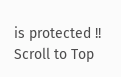is protected !!
Scroll to Top